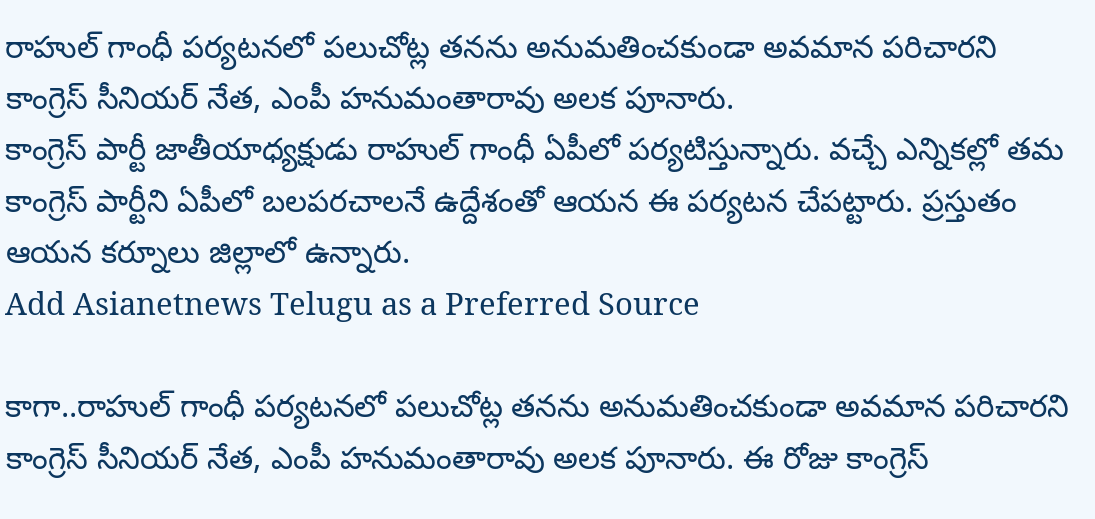రాహుల్ గాంధీ పర్యటనలో పలుచోట్ల తనను అనుమతించకుండా అవమాన పరిచారని కాంగ్రెస్ సీనియర్ నేత, ఎంపీ హనుమంతారావు అలక పూనారు.
కాంగ్రెస్ పార్టీ జాతీయాధ్యక్షుడు రాహుల్ గాంధీ ఏపీలో పర్యటిస్తున్నారు. వచ్చే ఎన్నికల్లో తమ కాంగ్రెస్ పార్టీని ఏపీలో బలపరచాలనే ఉద్దేశంతో ఆయన ఈ పర్యటన చేపట్టారు. ప్రస్తుతం ఆయన కర్నూలు జిల్లాలో ఉన్నారు.
Add Asianetnews Telugu as a Preferred Source

కాగా..రాహుల్ గాంధీ పర్యటనలో పలుచోట్ల తనను అనుమతించకుండా అవమాన పరిచారని కాంగ్రెస్ సీనియర్ నేత, ఎంపీ హనుమంతారావు అలక పూనారు. ఈ రోజు కాంగ్రెస్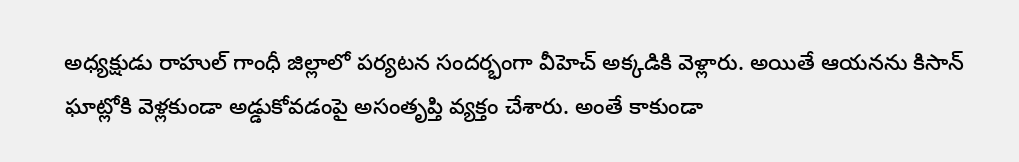అధ్యక్షుడు రాహుల్ గాంధీ జిల్లాలో పర్యటన సందర్భంగా వీహెచ్ అక్కడికి వెళ్లారు. అయితే ఆయనను కిసాన్ ఘాట్లోకి వెళ్లకుండా అడ్డుకోవడంపై అసంతృప్తి వ్యక్తం చేశారు. అంతే కాకుండా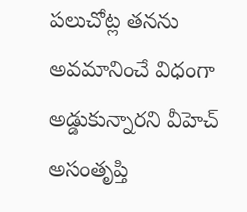పలుచోట్ల తనను అవమానించే విధంగా అడ్డుకున్నారని వీహెచ్ అసంతృప్తి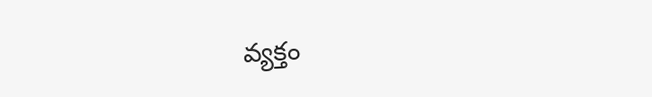వ్యక్తం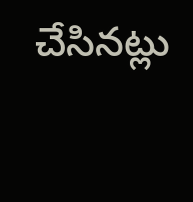చేసినట్లు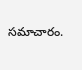సమాచారం.